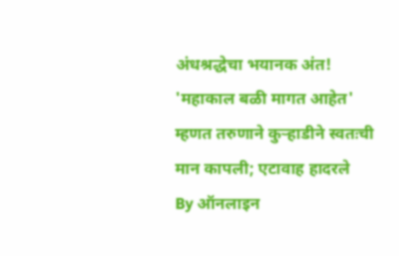अंधश्रद्धेचा भयानक अंत! 'महाकाल बळी मागत आहेत' म्हणत तरुणाने कुऱ्हाडीने स्वतःची मान कापली; एटावाह हादरले
By ऑनलाइन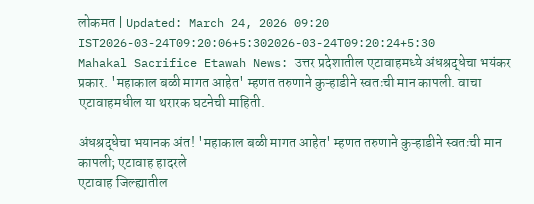लोकमत | Updated: March 24, 2026 09:20 IST2026-03-24T09:20:06+5:302026-03-24T09:20:24+5:30
Mahakal Sacrifice Etawah News: उत्तर प्रदेशातील एटावाहमध्ये अंधश्रद्धेचा भयंकर प्रकार. 'महाकाल बळी मागत आहेत' म्हणत तरुणाने कुऱ्हाडीने स्वतःची मान कापली. वाचा एटावाहमधील या थरारक घटनेची माहिती.

अंधश्रद्धेचा भयानक अंत! 'महाकाल बळी मागत आहेत' म्हणत तरुणाने कुऱ्हाडीने स्वतःची मान कापली; एटावाह हादरले
एटावाह जिल्ह्यातील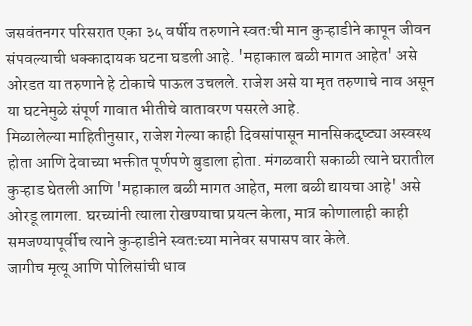जसवंतनगर परिसरात एका ३५ वर्षीय तरुणाने स्वतःची मान कुऱ्हाडीने कापून जीवन संपवल्याची धक्कादायक घटना घडली आहे. 'महाकाल बळी मागत आहेत' असे ओरडत या तरुणाने हे टोकाचे पाऊल उचलले. राजेश असे या मृत तरुणाचे नाव असून या घटनेमुळे संपूर्ण गावात भीतीचे वातावरण पसरले आहे.
मिळालेल्या माहितीनुसार, राजेश गेल्या काही दिवसांपासून मानसिकदृष्ट्या अस्वस्थ होता आणि देवाच्या भक्तीत पूर्णपणे बुडाला होता. मंगळवारी सकाळी त्याने घरातील कुऱ्हाड घेतली आणि 'महाकाल बळी मागत आहेत, मला बळी द्यायचा आहे' असे ओरडू लागला. घरच्यांनी त्याला रोखण्याचा प्रयत्न केला, मात्र कोणालाही काही समजण्यापूर्वीच त्याने कुऱ्हाडीने स्वतःच्या मानेवर सपासप वार केले.
जागीच मृत्यू आणि पोलिसांची धाव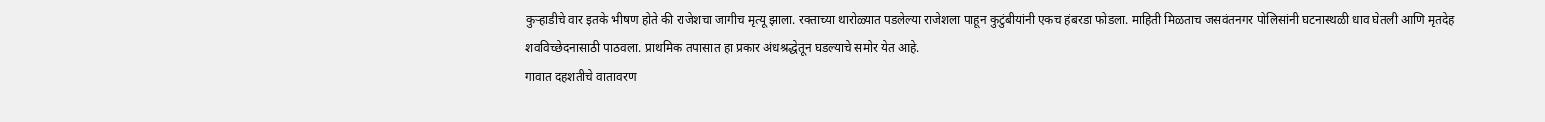कुऱ्हाडीचे वार इतके भीषण होते की राजेशचा जागीच मृत्यू झाला. रक्ताच्या थारोळ्यात पडलेल्या राजेशला पाहून कुटुंबीयांनी एकच हंबरडा फोडला. माहिती मिळताच जसवंतनगर पोलिसांनी घटनास्थळी धाव घेतली आणि मृतदेह शवविच्छेदनासाठी पाठवला. प्राथमिक तपासात हा प्रकार अंधश्रद्धेतून घडल्याचे समोर येत आहे.
गावात दहशतीचे वातावरण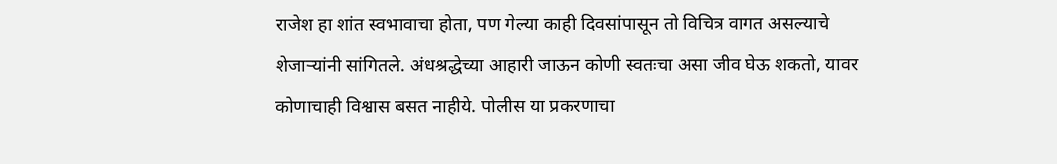राजेश हा शांत स्वभावाचा होता, पण गेल्या काही दिवसांपासून तो विचित्र वागत असल्याचे शेजाऱ्यांनी सांगितले. अंधश्रद्धेच्या आहारी जाऊन कोणी स्वतःचा असा जीव घेऊ शकतो, यावर कोणाचाही विश्वास बसत नाहीये. पोलीस या प्रकरणाचा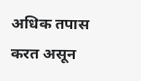अधिक तपास करत असून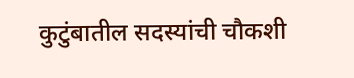कुटुंबातील सदस्यांची चौकशी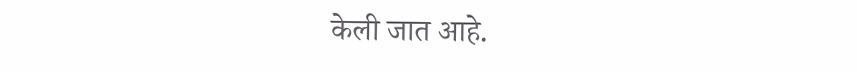केली जात आहे.